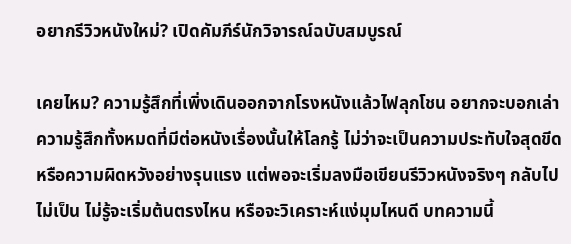อยากรีวิวหนังใหม่? เปิดคัมภีร์นักวิจารณ์ฉบับสมบูรณ์

เคยไหม? ความรู้สึกที่เพิ่งเดินออกจากโรงหนังแล้วไฟลุกโชน อยากจะบอกเล่าความรู้สึกทั้งหมดที่มีต่อหนังเรื่องนั้นให้โลกรู้ ไม่ว่าจะเป็นความประทับใจสุดขีด หรือความผิดหวังอย่างรุนแรง แต่พอจะเริ่มลงมือเขียนรีวิวหนังจริงๆ กลับไปไม่เป็น ไม่รู้จะเริ่มต้นตรงไหน หรือจะวิเคราะห์แง่มุมไหนดี บทความนี้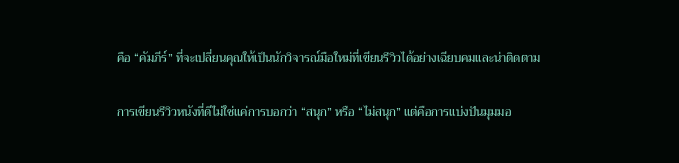คือ “คัมภีร์” ที่จะเปลี่ยนคุณให้เป็นนักวิจารณ์มือใหม่ที่เขียนรีวิวได้อย่างเฉียบคมและน่าติดตาม

การเขียนรีวิวหนังที่ดีไม่ใช่แค่การบอกว่า “สนุก” หรือ “ไม่สนุก” แต่คือการแบ่งปันมุมมอ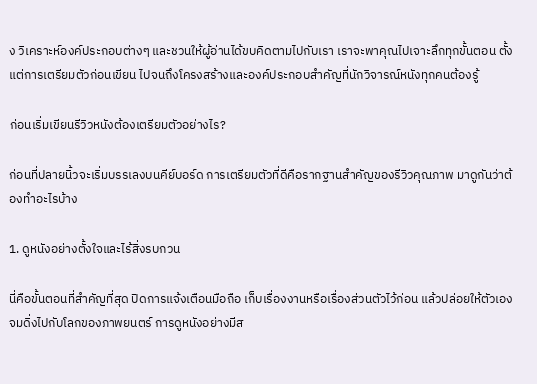ง วิเคราะห์องค์ประกอบต่างๆ และชวนให้ผู้อ่านได้ขบคิดตามไปกับเรา เราจะพาคุณไปเจาะลึกทุกขั้นตอน ตั้งแต่การเตรียมตัวก่อนเขียน ไปจนถึงโครงสร้างและองค์ประกอบสำคัญที่นักวิจารณ์หนังทุกคนต้องรู้

ก่อนเริ่มเขียนรีวิวหนังต้องเตรียมตัวอย่างไร?

ก่อนที่ปลายนิ้วจะเริ่มบรรเลงบนคีย์บอร์ด การเตรียมตัวที่ดีคือรากฐานสำคัญของรีวิวคุณภาพ มาดูกันว่าต้องทำอะไรบ้าง

1. ดูหนังอย่างตั้งใจและไร้สิ่งรบกวน

นี่คือขั้นตอนที่สำคัญที่สุด ปิดการแจ้งเตือนมือถือ เก็บเรื่องงานหรือเรื่องส่วนตัวไว้ก่อน แล้วปล่อยให้ตัวเองจมดิ่งไปกับโลกของภาพยนตร์ การดูหนังอย่างมีส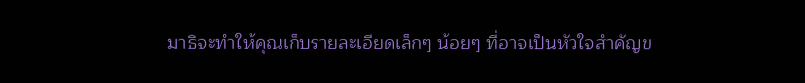มาธิจะทำให้คุณเก็บรายละเอียดเล็กๆ น้อยๆ ที่อาจเป็นหัวใจสำคัญข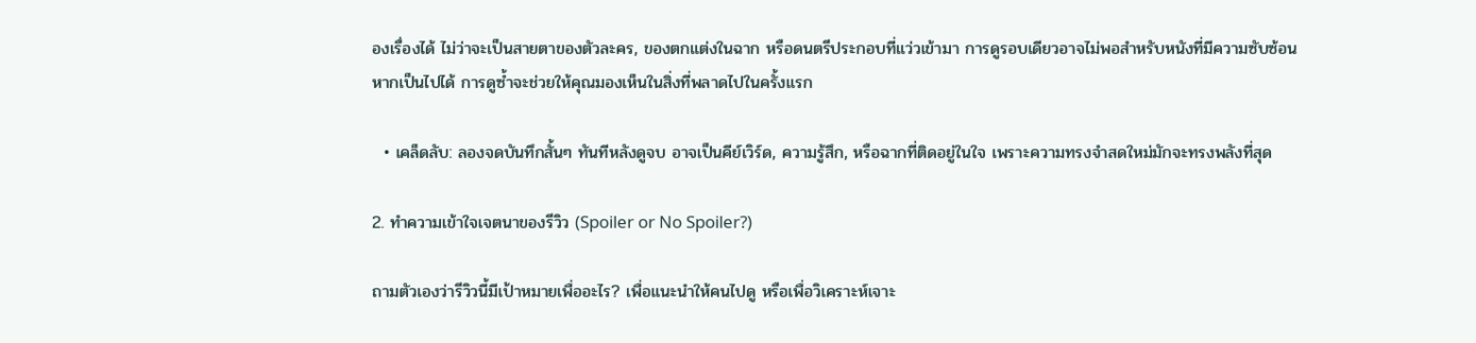องเรื่องได้ ไม่ว่าจะเป็นสายตาของตัวละคร, ของตกแต่งในฉาก หรือดนตรีประกอบที่แว่วเข้ามา การดูรอบเดียวอาจไม่พอสำหรับหนังที่มีความซับซ้อน หากเป็นไปได้ การดูซ้ำจะช่วยให้คุณมองเห็นในสิ่งที่พลาดไปในครั้งแรก

  • เคล็ดลับ: ลองจดบันทึกสั้นๆ ทันทีหลังดูจบ อาจเป็นคีย์เวิร์ด, ความรู้สึก, หรือฉากที่ติดอยู่ในใจ เพราะความทรงจำสดใหม่มักจะทรงพลังที่สุด

2. ทำความเข้าใจเจตนาของรีวิว (Spoiler or No Spoiler?)

ถามตัวเองว่ารีวิวนี้มีเป้าหมายเพื่ออะไร? เพื่อแนะนำให้คนไปดู หรือเพื่อวิเคราะห์เจาะ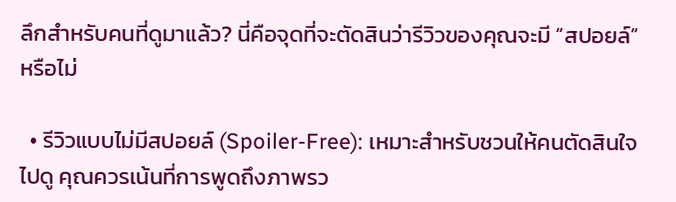ลึกสำหรับคนที่ดูมาแล้ว? นี่คือจุดที่จะตัดสินว่ารีวิวของคุณจะมี “สปอยล์” หรือไม่

  • รีวิวแบบไม่มีสปอยล์ (Spoiler-Free): เหมาะสำหรับชวนให้คนตัดสินใจไปดู คุณควรเน้นที่การพูดถึงภาพรว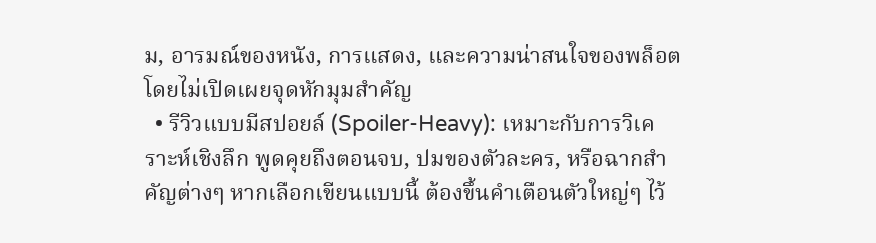ม, อารมณ์ของหนัง, การแสดง, และความน่าสนใจของพล็อต โดยไม่เปิดเผยจุดหักมุมสำคัญ
  • รีวิวแบบมีสปอยล์ (Spoiler-Heavy): เหมาะกับการวิเคราะห์เชิงลึก พูดคุยถึงตอนจบ, ปมของตัวละคร, หรือฉากสำคัญต่างๆ หากเลือกเขียนแบบนี้ ต้องขึ้นคำเตือนตัวใหญ่ๆ ไว้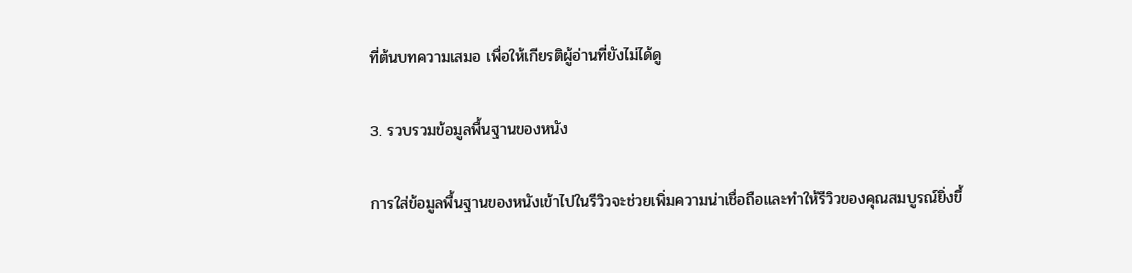ที่ต้นบทความเสมอ เพื่อให้เกียรติผู้อ่านที่ยังไม่ได้ดู

3. รวบรวมข้อมูลพื้นฐานของหนัง

การใส่ข้อมูลพื้นฐานของหนังเข้าไปในรีวิวจะช่วยเพิ่มความน่าเชื่อถือและทำให้รีวิวของคุณสมบูรณ์ยิ่งขึ้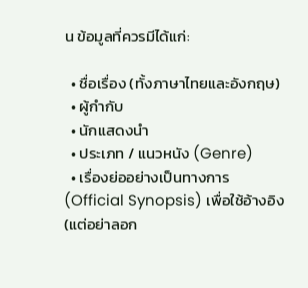น ข้อมูลที่ควรมีได้แก่:

  • ชื่อเรื่อง (ทั้งภาษาไทยและอังกฤษ)
  • ผู้กำกับ
  • นักแสดงนำ
  • ประเภท / แนวหนัง (Genre)
  • เรื่องย่ออย่างเป็นทางการ (Official Synopsis) เพื่อใช้อ้างอิง (แต่อย่าลอก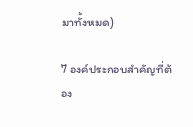มาทั้งหมด)

7 องค์ประกอบสำคัญที่ต้อง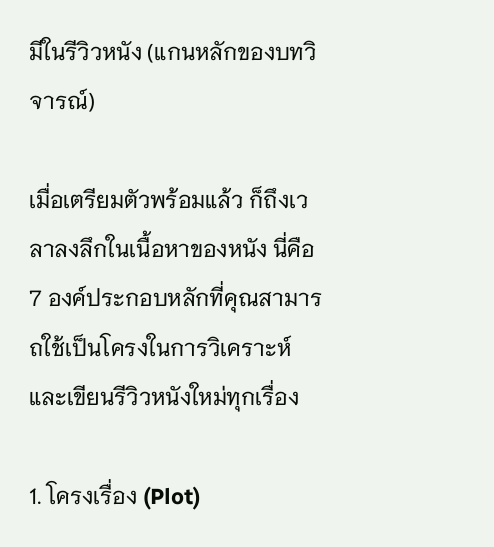มีในรีวิวหนัง (แกนหลักของบทวิจารณ์)

เมื่อเตรียมตัวพร้อมแล้ว ก็ถึงเวลาลงลึกในเนื้อหาของหนัง นี่คือ 7 องค์ประกอบหลักที่คุณสามารถใช้เป็นโครงในการวิเคราะห์และเขียนรีวิวหนังใหม่ทุกเรื่อง

1. โครงเรื่อง (Plot)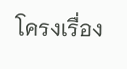โครงเรื่อง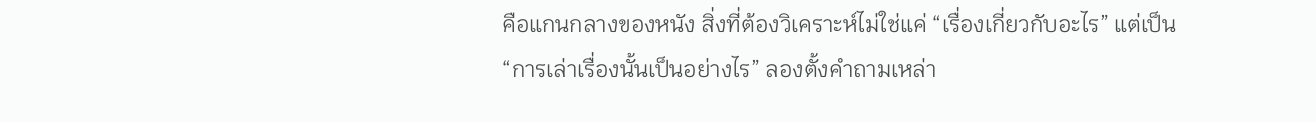คือแกนกลางของหนัง สิ่งที่ต้องวิเคราะห์ไม่ใช่แค่ “เรื่องเกี่ยวกับอะไร” แต่เป็น “การเล่าเรื่องนั้นเป็นอย่างไร” ลองตั้งคำถามเหล่า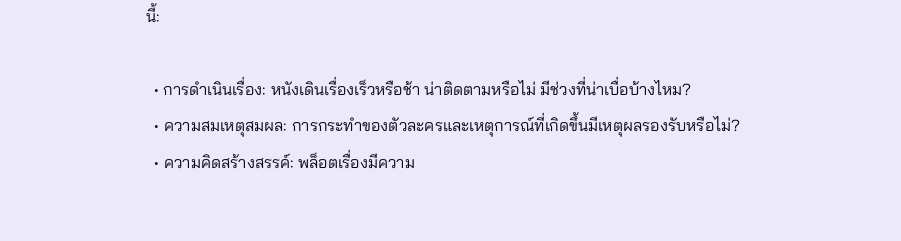นี้:

  • การดำเนินเรื่อง: หนังเดินเรื่องเร็วหรือช้า น่าติดตามหรือไม่ มีช่วงที่น่าเบื่อบ้างไหม?
  • ความสมเหตุสมผล: การกระทำของตัวละครและเหตุการณ์ที่เกิดขึ้นมีเหตุผลรองรับหรือไม่?
  • ความคิดสร้างสรรค์: พล็อตเรื่องมีความ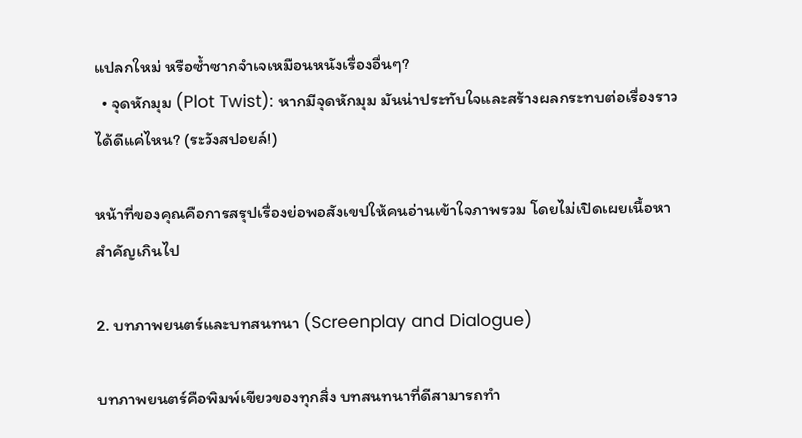แปลกใหม่ หรือซ้ำซากจำเจเหมือนหนังเรื่องอื่นๆ?
  • จุดหักมุม (Plot Twist): หากมีจุดหักมุม มันน่าประทับใจและสร้างผลกระทบต่อเรื่องราวได้ดีแค่ไหน? (ระวังสปอยล์!)

หน้าที่ของคุณคือการสรุปเรื่องย่อพอสังเขปให้คนอ่านเข้าใจภาพรวม โดยไม่เปิดเผยเนื้อหาสำคัญเกินไป

2. บทภาพยนตร์และบทสนทนา (Screenplay and Dialogue)

บทภาพยนตร์คือพิมพ์เขียวของทุกสิ่ง บทสนทนาที่ดีสามารถทำ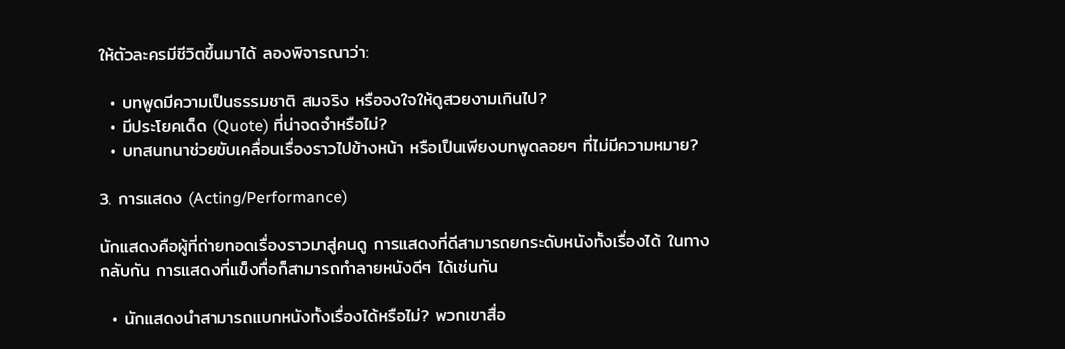ให้ตัวละครมีชีวิตขึ้นมาได้ ลองพิจารณาว่า:

  • บทพูดมีความเป็นธรรมชาติ สมจริง หรือจงใจให้ดูสวยงามเกินไป?
  • มีประโยคเด็ด (Quote) ที่น่าจดจำหรือไม่?
  • บทสนทนาช่วยขับเคลื่อนเรื่องราวไปข้างหน้า หรือเป็นเพียงบทพูดลอยๆ ที่ไม่มีความหมาย?

3. การแสดง (Acting/Performance)

นักแสดงคือผู้ที่ถ่ายทอดเรื่องราวมาสู่คนดู การแสดงที่ดีสามารถยกระดับหนังทั้งเรื่องได้ ในทางกลับกัน การแสดงที่แข็งทื่อก็สามารถทำลายหนังดีๆ ได้เช่นกัน

  • นักแสดงนำสามารถแบกหนังทั้งเรื่องได้หรือไม่? พวกเขาสื่อ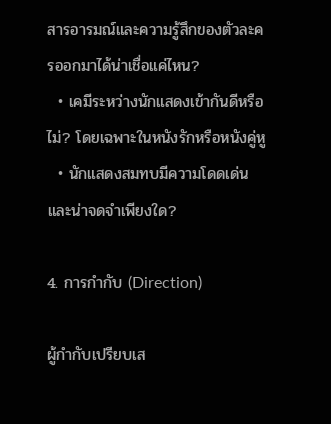สารอารมณ์และความรู้สึกของตัวละครออกมาได้น่าเชื่อแค่ไหน?
  • เคมีระหว่างนักแสดงเข้ากันดีหรือไม่? โดยเฉพาะในหนังรักหรือหนังคู่หู
  • นักแสดงสมทบมีความโดดเด่นและน่าจดจำเพียงใด?

4. การกำกับ (Direction)

ผู้กำกับเปรียบเส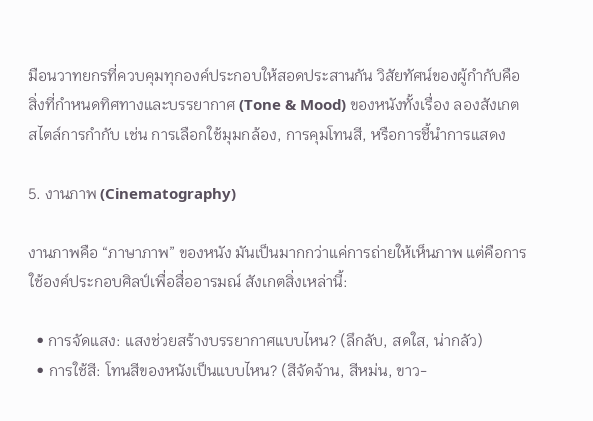มือนวาทยกรที่ควบคุมทุกองค์ประกอบให้สอดประสานกัน วิสัยทัศน์ของผู้กำกับคือสิ่งที่กำหนดทิศทางและบรรยากาศ (Tone & Mood) ของหนังทั้งเรื่อง ลองสังเกตสไตล์การกำกับ เช่น การเลือกใช้มุมกล้อง, การคุมโทนสี, หรือการชี้นำการแสดง

5. งานภาพ (Cinematography)

งานภาพคือ “ภาษาภาพ” ของหนัง มันเป็นมากกว่าแค่การถ่ายให้เห็นภาพ แต่คือการใช้องค์ประกอบศิลป์เพื่อสื่ออารมณ์ สังเกตสิ่งเหล่านี้:

  • การจัดแสง: แสงช่วยสร้างบรรยากาศแบบไหน? (ลึกลับ, สดใส, น่ากลัว)
  • การใช้สี: โทนสีของหนังเป็นแบบไหน? (สีจัดจ้าน, สีหม่น, ขาว-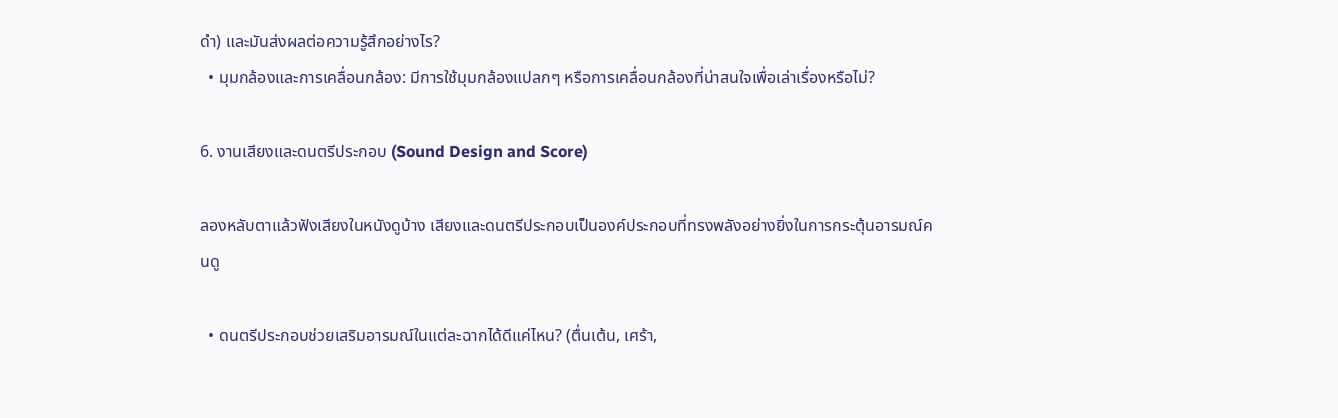ดำ) และมันส่งผลต่อความรู้สึกอย่างไร?
  • มุมกล้องและการเคลื่อนกล้อง: มีการใช้มุมกล้องแปลกๆ หรือการเคลื่อนกล้องที่น่าสนใจเพื่อเล่าเรื่องหรือไม่?

6. งานเสียงและดนตรีประกอบ (Sound Design and Score)

ลองหลับตาแล้วฟังเสียงในหนังดูบ้าง เสียงและดนตรีประกอบเป็นองค์ประกอบที่ทรงพลังอย่างยิ่งในการกระตุ้นอารมณ์คนดู

  • ดนตรีประกอบช่วยเสริมอารมณ์ในแต่ละฉากได้ดีแค่ไหน? (ตื่นเต้น, เศร้า,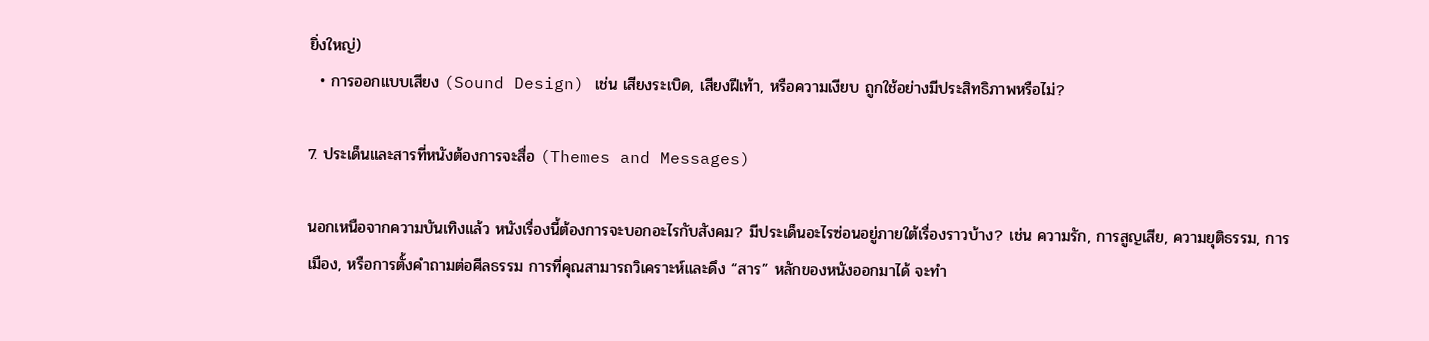ยิ่งใหญ่)
  • การออกแบบเสียง (Sound Design) เช่น เสียงระเบิด, เสียงฝีเท้า, หรือความเงียบ ถูกใช้อย่างมีประสิทธิภาพหรือไม่?

7. ประเด็นและสารที่หนังต้องการจะสื่อ (Themes and Messages)

นอกเหนือจากความบันเทิงแล้ว หนังเรื่องนี้ต้องการจะบอกอะไรกับสังคม? มีประเด็นอะไรซ่อนอยู่ภายใต้เรื่องราวบ้าง? เช่น ความรัก, การสูญเสีย, ความยุติธรรม, การเมือง, หรือการตั้งคำถามต่อศีลธรรม การที่คุณสามารถวิเคราะห์และดึง “สาร” หลักของหนังออกมาได้ จะทำ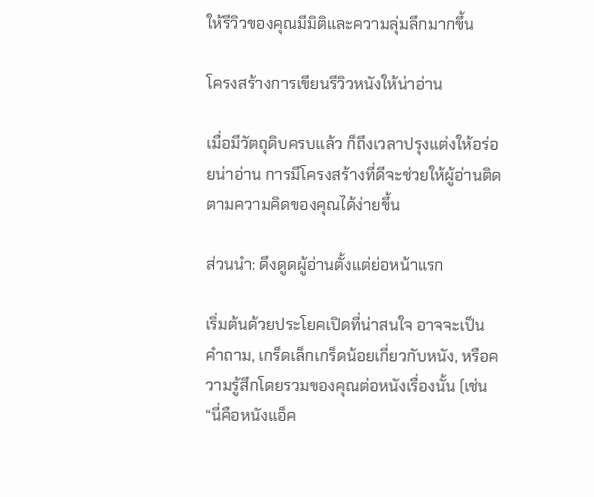ให้รีวิวของคุณมีมิติและความลุ่มลึกมากขึ้น

โครงสร้างการเขียนรีวิวหนังให้น่าอ่าน

เมื่อมีวัตถุดิบครบแล้ว ก็ถึงเวลาปรุงแต่งให้อร่อยน่าอ่าน การมีโครงสร้างที่ดีจะช่วยให้ผู้อ่านติดตามความคิดของคุณได้ง่ายขึ้น

ส่วนนำ: ดึงดูดผู้อ่านตั้งแต่ย่อหน้าแรก

เริ่มต้นด้วยประโยคเปิดที่น่าสนใจ อาจจะเป็นคำถาม, เกร็ดเล็กเกร็ดน้อยเกี่ยวกับหนัง, หรือความรู้สึกโดยรวมของคุณต่อหนังเรื่องนั้น (เช่น “นี่คือหนังแอ็ค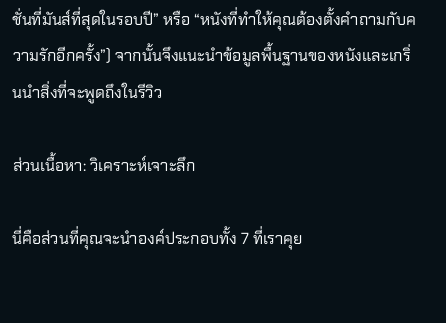ชั่นที่มันส์ที่สุดในรอบปี” หรือ “หนังที่ทำให้คุณต้องตั้งคำถามกับความรักอีกครั้ง”) จากนั้นจึงแนะนำข้อมูลพื้นฐานของหนังและเกริ่นนำสิ่งที่จะพูดถึงในรีวิว

ส่วนเนื้อหา: วิเคราะห์เจาะลึก

นี่คือส่วนที่คุณจะนำองค์ประกอบทั้ง 7 ที่เราคุย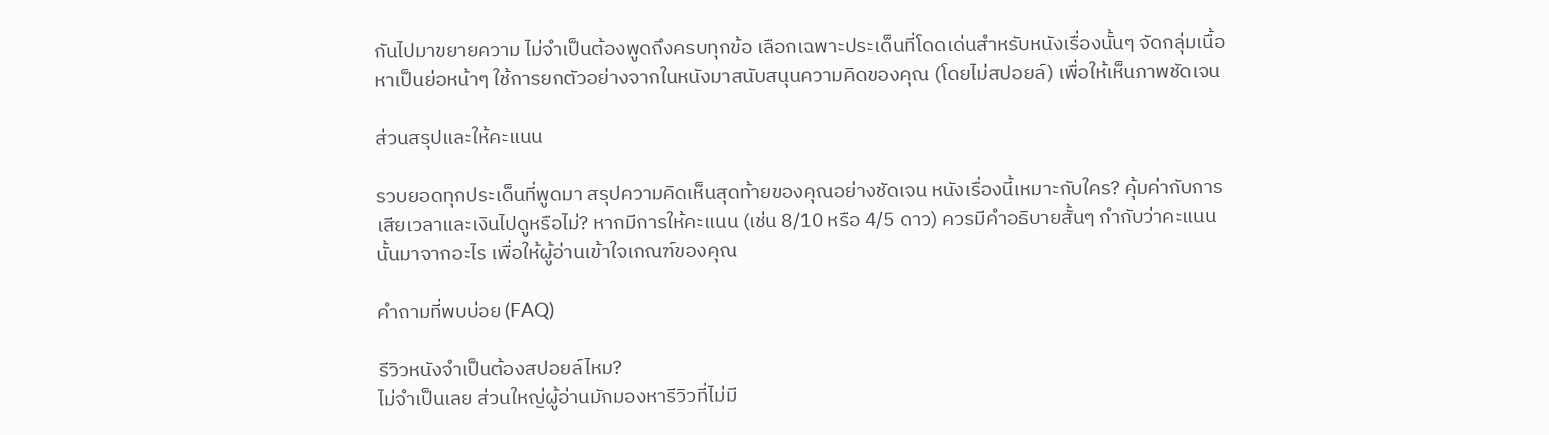กันไปมาขยายความ ไม่จำเป็นต้องพูดถึงครบทุกข้อ เลือกเฉพาะประเด็นที่โดดเด่นสำหรับหนังเรื่องนั้นๆ จัดกลุ่มเนื้อหาเป็นย่อหน้าๆ ใช้การยกตัวอย่างจากในหนังมาสนับสนุนความคิดของคุณ (โดยไม่สปอยล์) เพื่อให้เห็นภาพชัดเจน

ส่วนสรุปและให้คะแนน

รวบยอดทุกประเด็นที่พูดมา สรุปความคิดเห็นสุดท้ายของคุณอย่างชัดเจน หนังเรื่องนี้เหมาะกับใคร? คุ้มค่ากับการเสียเวลาและเงินไปดูหรือไม่? หากมีการให้คะแนน (เช่น 8/10 หรือ 4/5 ดาว) ควรมีคำอธิบายสั้นๆ กำกับว่าคะแนนนั้นมาจากอะไร เพื่อให้ผู้อ่านเข้าใจเกณฑ์ของคุณ

คำถามที่พบบ่อย (FAQ)

รีวิวหนังจำเป็นต้องสปอยล์ไหม?
ไม่จำเป็นเลย ส่วนใหญ่ผู้อ่านมักมองหารีวิวที่ไม่มี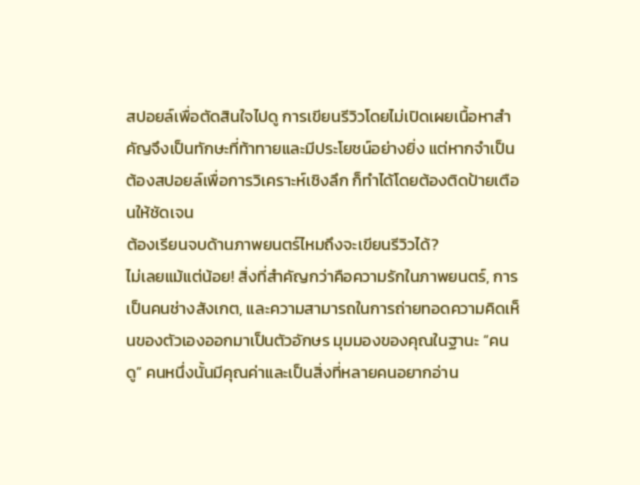สปอยล์เพื่อตัดสินใจไปดู การเขียนรีวิวโดยไม่เปิดเผยเนื้อหาสำคัญจึงเป็นทักษะที่ท้าทายและมีประโยชน์อย่างยิ่ง แต่หากจำเป็นต้องสปอยล์เพื่อการวิเคราะห์เชิงลึก ก็ทำได้โดยต้องติดป้ายเตือนให้ชัดเจน
ต้องเรียนจบด้านภาพยนตร์ไหมถึงจะเขียนรีวิวได้?
ไม่เลยแม้แต่น้อย! สิ่งที่สำคัญกว่าคือความรักในภาพยนตร์, การเป็นคนช่างสังเกต, และความสามารถในการถ่ายทอดความคิดเห็นของตัวเองออกมาเป็นตัวอักษร มุมมองของคุณในฐานะ “คนดู” คนหนึ่งนั้นมีคุณค่าและเป็นสิ่งที่หลายคนอยากอ่าน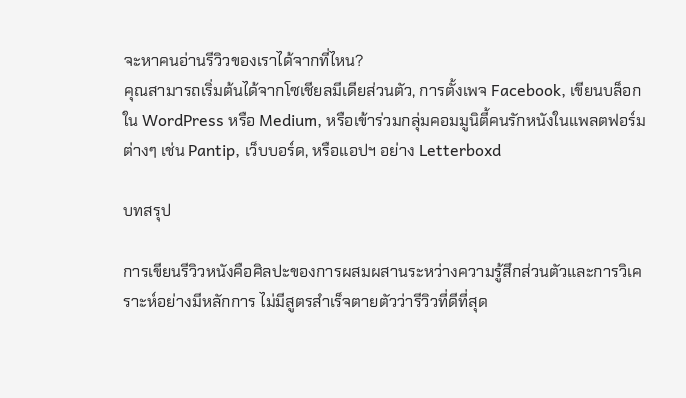จะหาคนอ่านรีวิวของเราได้จากที่ไหน?
คุณสามารถเริ่มต้นได้จากโซเชียลมีเดียส่วนตัว, การตั้งเพจ Facebook, เขียนบล็อกใน WordPress หรือ Medium, หรือเข้าร่วมกลุ่มคอมมูนิตี้คนรักหนังในแพลตฟอร์มต่างๆ เช่น Pantip, เว็บบอร์ด, หรือแอปฯ อย่าง Letterboxd

บทสรุป

การเขียนรีวิวหนังคือศิลปะของการผสมผสานระหว่างความรู้สึกส่วนตัวและการวิเคราะห์อย่างมีหลักการ ไม่มีสูตรสำเร็จตายตัวว่ารีวิวที่ดีที่สุด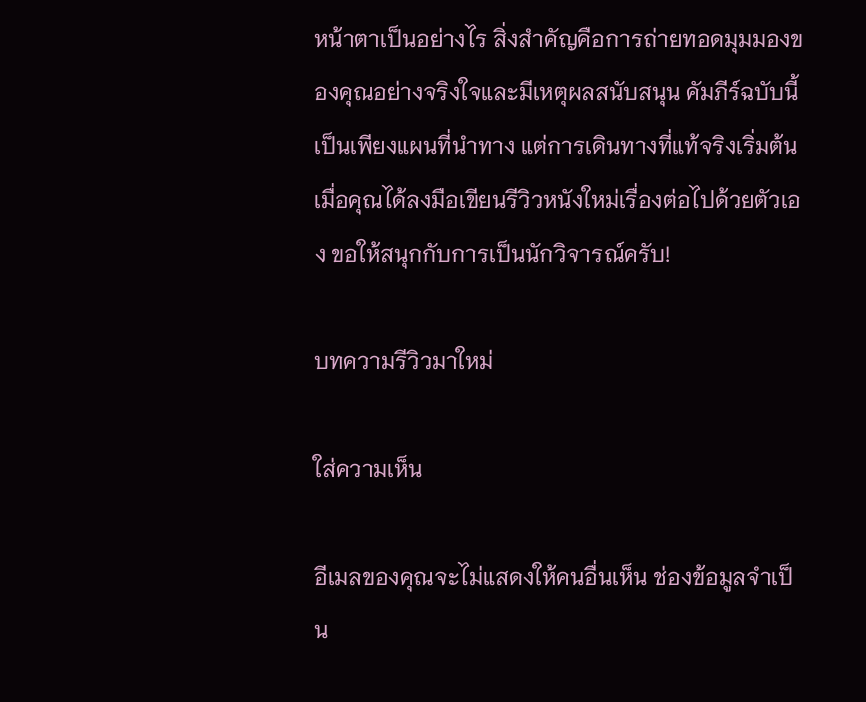หน้าตาเป็นอย่างไร สิ่งสำคัญคือการถ่ายทอดมุมมองของคุณอย่างจริงใจและมีเหตุผลสนับสนุน คัมภีร์ฉบับนี้เป็นเพียงแผนที่นำทาง แต่การเดินทางที่แท้จริงเริ่มต้นเมื่อคุณได้ลงมือเขียนรีวิวหนังใหม่เรื่องต่อไปด้วยตัวเอง ขอให้สนุกกับการเป็นนักวิจารณ์ครับ!

บทความรีวิวมาใหม่

ใส่ความเห็น

อีเมลของคุณจะไม่แสดงให้คนอื่นเห็น ช่องข้อมูลจำเป็น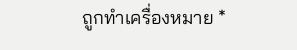ถูกทำเครื่องหมาย *